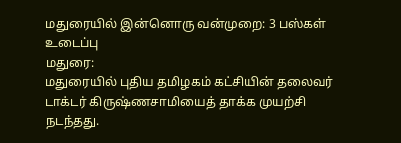மதுரையில் இன்னொரு வன்முறை: 3 பஸ்கள் உடைப்பு
மதுரை:
மதுரையில் புதிய தமிழகம் கட்சியின் தலைவர் டாக்டர் கிருஷ்ணசாமியைத் தாக்க முயற்சி நடந்தது.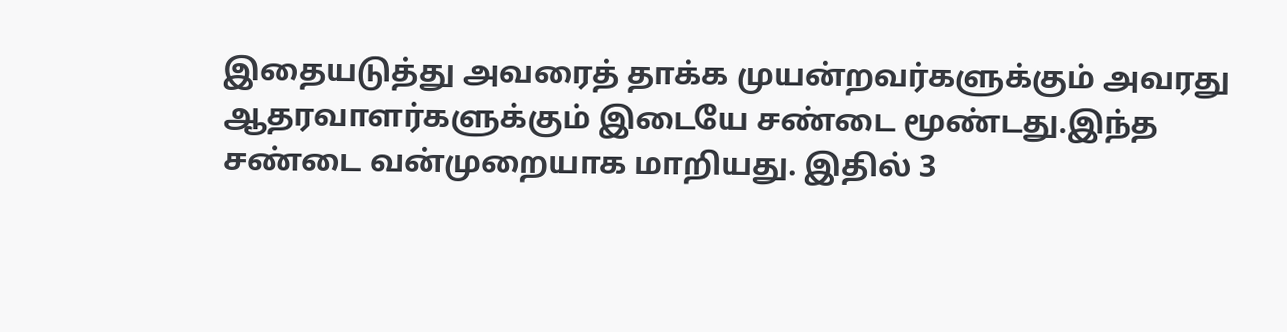இதையடுத்து அவரைத் தாக்க முயன்றவர்களுக்கும் அவரது ஆதரவாளர்களுக்கும் இடையே சண்டை மூண்டது.இந்த சண்டை வன்முறையாக மாறியது. இதில் 3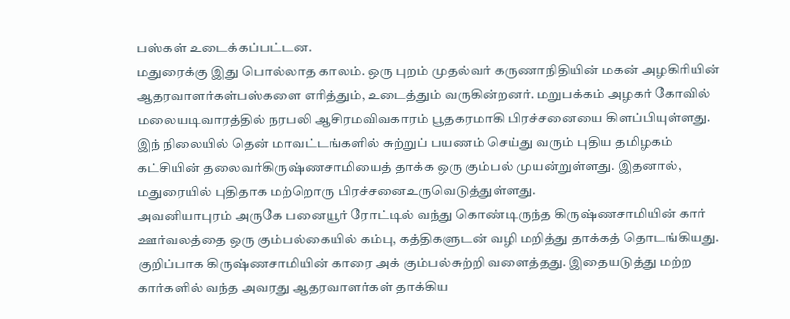பஸ்கள் உடைக்கப்பட்டன.
மதுரைக்கு இது பொல்லாத காலம். ஒரு புறம் முதல்வர் கருணாநிதியின் மகன் அழகிரியின் ஆதரவாளர்கள்பஸ்களை எரித்தும், உடைத்தும் வருகின்றனர். மறுபக்கம் அழகர் கோவில் மலையடிவாரத்தில் நரபலி ஆசிரமவிவகாரம் பூதகரமாகி பிரச்சனையை கிளப்பியுள்ளது.
இந் நிலையில் தென் மாவட்டங்களில் சுற்றுப் பயணம் செய்து வரும் புதிய தமிழகம் கட்சியின் தலைவர்கிருஷ்ணசாமியைத் தாக்க ஒரு கும்பல் முயன்றுள்ளது. இதனால், மதுரையில் புதிதாக மற்றொரு பிரச்சனைஉருவெடுத்துள்ளது.
அவனியாபுரம் அருகே பனையூர் ரோட்டில் வந்து கொண்டிருந்த கிருஷ்ணசாமியின் கார் ஊர்வலத்தை ஒரு கும்பல்கையில் கம்பு, கத்திகளுடன் வழி மறித்து தாக்கத் தொடங்கியது. குறிப்பாக கிருஷ்ணசாமியின் காரை அக் கும்பல்சுற்றி வளைத்தது. இதையடுத்து மற்ற கார்களில் வந்த அவரது ஆதரவாளர்கள் தாக்கிய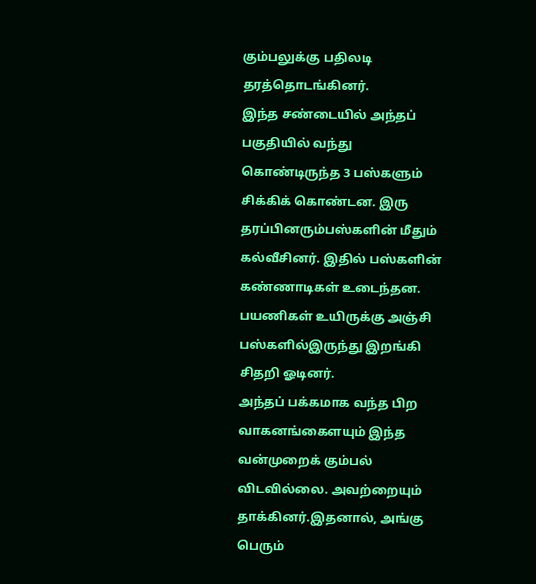கும்பலுக்கு பதிலடி தரத்தொடங்கினர்.
இந்த சண்டையில் அந்தப் பகுதியில் வந்து கொண்டிருந்த 3 பஸ்களும் சிக்கிக் கொண்டன. இரு தரப்பினரும்பஸ்களின் மீதும் கல்வீசினர். இதில் பஸ்களின் கண்ணாடிகள் உடைந்தன. பயணிகள் உயிருக்கு அஞ்சி பஸ்களில்இருந்து இறங்கி சிதறி ஓடினர்.
அந்தப் பக்கமாக வந்த பிற வாகனங்கைளயும் இந்த வன்முறைக் கும்பல் விடவில்லை. அவற்றையும் தாக்கினர்.இதனால், அங்கு பெரும்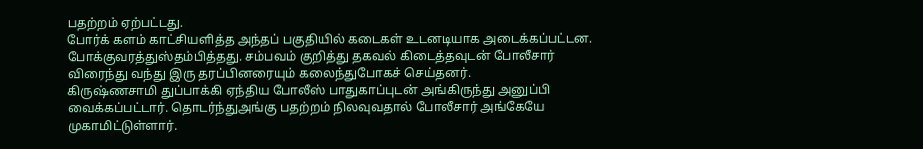பதற்றம் ஏற்பட்டது.
போர்க் களம் காட்சியளித்த அந்தப் பகுதியில் கடைகள் உடனடியாக அடைக்கப்பட்டன. போக்குவரத்துஸ்தம்பித்தது. சம்பவம் குறித்து தகவல் கிடைத்தவுடன் போலீசார் விரைந்து வந்து இரு தரப்பினரையும் கலைந்துபோகச் செய்தனர்.
கிருஷ்ணசாமி துப்பாக்கி ஏந்திய போலீஸ் பாதுகாப்புடன் அங்கிருந்து அனுப்பி வைக்கப்பட்டார். தொடர்ந்துஅங்கு பதற்றம் நிலவுவதால் போலீசார் அங்கேயே முகாமிட்டுள்ளார்.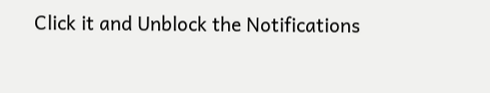Click it and Unblock the Notifications